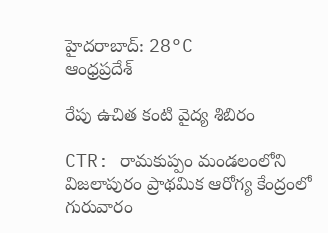హైదరాబాద్: 28°C
ఆంధ్రప్రదేశ్

రేపు ఉచిత కంటి వైద్య శిబిరం

CTR: రామకుప్పం మండలంలోని విజలాపురం ప్రాథమిక ఆరోగ్య కేంద్రంలో గురువారం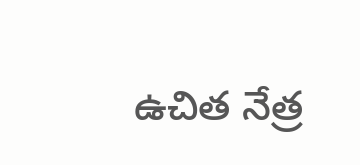ఉచిత నేత్ర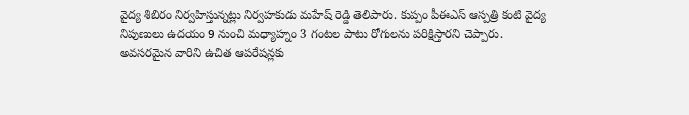వైద్య శిబిరం నిర్వహిస్తున్నట్లు నిర్వహకుడు మహేష్ రెడ్డి తెలిపారు. కుప్పం పీఈఎస్ ఆస్పత్రి కంటి వైద్య నిపుణులు ఉదయం 9 నుంచి మధ్యాహ్నం 3 గంటల పాటు రోగులను పరిక్షిస్తారని చెప్పారు. అవసరమైన వారిని ఉచిత ఆపరేషన్లకు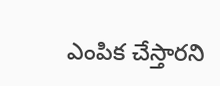ఎంపిక చేస్తారని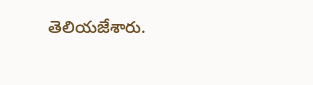తెలియజేశారు.